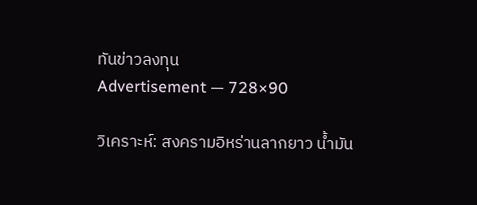ทันข่าวลงทุน
Advertisement — 728×90

วิเคราะห์: สงครามอิหร่านลากยาว น้ำมัน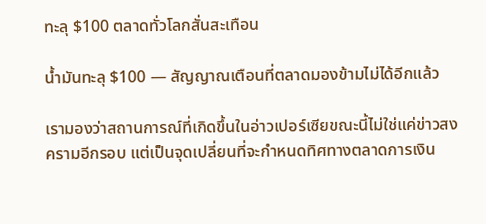ทะลุ $100 ตลาดทั่วโลกสั่นสะเทือน

น้ำมันทะลุ $100 — สัญญาณเตือนที่ตลาดมองข้ามไม่ได้อีกแล้ว

เรามองว่าสถานการณ์ที่เกิดขึ้นในอ่าวเปอร์เซียขณะนี้ไม่ใช่แค่ข่าวสงครามอีกรอบ แต่เป็นจุดเปลี่ยนที่จะกำหนดทิศทางตลาดการเงิน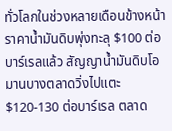ทั่วโลกในช่วงหลายเดือนข้างหน้า ราคาน้ำมันดิบพุ่งทะลุ $100 ต่อบาร์เรลแล้ว สัญญาน้ำมันดิบโอมานบางตลาดวิ่งไปแตะ $120-130 ต่อบาร์เรล ตลาด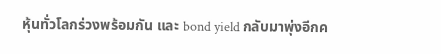หุ้นทั่วโลกร่วงพร้อมกัน และ bond yield กลับมาพุ่งอีกค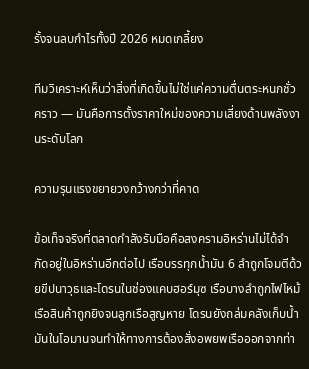รั้งจนลบกำไรทั้งปี 2026 หมดเกลี้ยง

ทีมวิเคราะห์เห็นว่าสิ่งที่เกิดขึ้นไม่ใช่แค่ความตื่นตระหนกชั่วคราว — มันคือการตั้งราคาใหม่ของความเสี่ยงด้านพลังงานระดับโลก

ความรุนแรงขยายวงกว้างกว่าที่คาด

ข้อเท็จจริงที่ตลาดกำลังรับมือคือสงครามอิหร่านไม่ได้จำกัดอยู่ในอิหร่านอีกต่อไป เรือบรรทุกน้ำมัน 6 ลำถูกโจมตีด้วยขีปนาวุธและโดรนในช่องแคบฮอร์มุซ เรือบางลำถูกไฟไหม้ เรือสินค้าถูกยิงจนลูกเรือสูญหาย โดรนยังถล่มคลังเก็บน้ำมันในโอมานจนทำให้ทางการต้องสั่งอพยพเรือออกจากท่า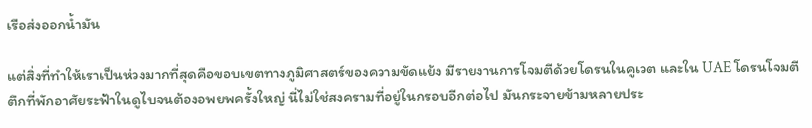เรือส่งออกน้ำมัน

แต่สิ่งที่ทำให้เราเป็นห่วงมากที่สุดคือขอบเขตทางภูมิศาสตร์ของความขัดแย้ง มีรายงานการโจมตีด้วยโดรนในคูเวต และใน UAE โดรนโจมตีตึกที่พักอาศัยระฟ้าในดูไบจนต้องอพยพครั้งใหญ่ นี่ไม่ใช่สงครามที่อยู่ในกรอบอีกต่อไป มันกระจายข้ามหลายประ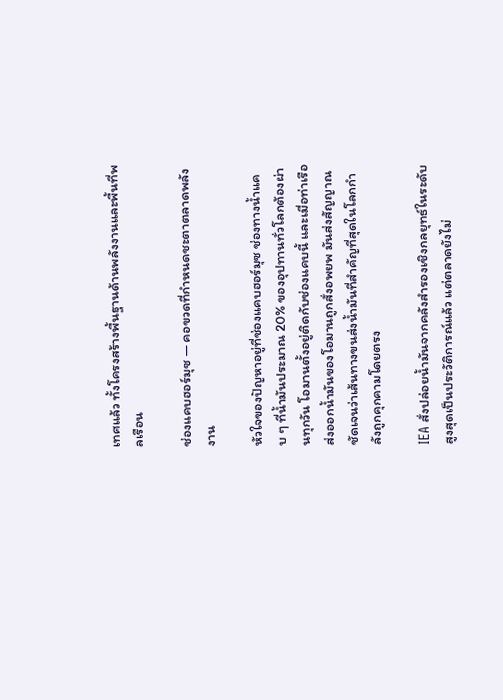เทศแล้ว ทั้งโครงสร้างพื้นฐานด้านพลังงานและพื้นที่พลเรือน

ช่องแคบฮอร์มุซ — คอขวดที่กำหนดชะตาตลาดพลังงาน

หัวใจของปัญหาอยู่ที่ช่องแคบฮอร์มุซ ช่องทางน้ำแคบ ๆ ที่น้ำมันประมาณ 20% ของอุปทานทั่วโลกต้องผ่านทุกวัน โอมานตั้งอยู่ติดกับช่องแคบนี้ และเมื่อท่าเรือส่งออกน้ำมันของโอมานถูกสั่งอพยพ มันส่งสัญญาณชัดเจนว่าเส้นทางขนส่งน้ำมันที่สำคัญที่สุดในโลกกำลังถูกคุกคามโดยตรง

IEA สั่งปล่อยน้ำมันจากคลังสำรองเชิงกลยุทธ์ในระดับสูงสุดเป็นประวัติการณ์แล้ว แต่ตลาดยังไม่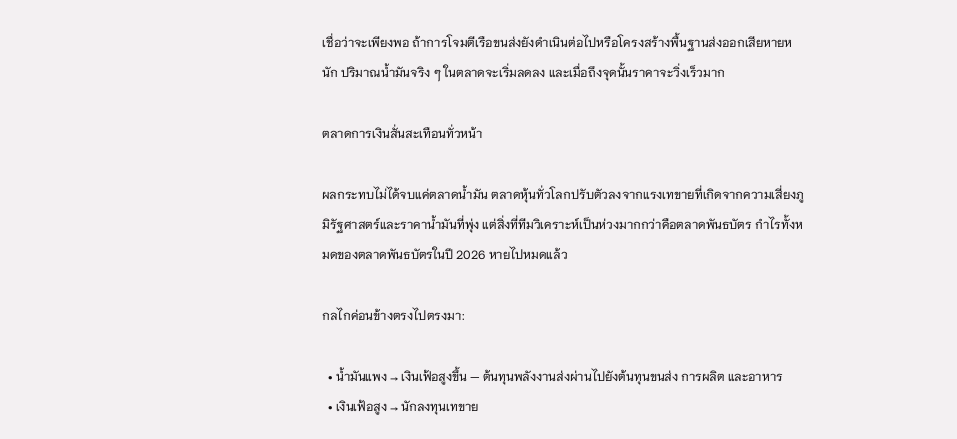เชื่อว่าจะเพียงพอ ถ้าการโจมตีเรือขนส่งยังดำเนินต่อไปหรือโครงสร้างพื้นฐานส่งออกเสียหายหนัก ปริมาณน้ำมันจริง ๆ ในตลาดจะเริ่มลดลง และเมื่อถึงจุดนั้นราคาจะวิ่งเร็วมาก

ตลาดการเงินสั่นสะเทือนทั่วหน้า

ผลกระทบไม่ได้จบแค่ตลาดน้ำมัน ตลาดหุ้นทั่วโลกปรับตัวลงจากแรงเทขายที่เกิดจากความเสี่ยงภูมิรัฐศาสตร์และราคาน้ำมันที่พุ่ง แต่สิ่งที่ทีมวิเคราะห์เป็นห่วงมากกว่าคือตลาดพันธบัตร กำไรทั้งหมดของตลาดพันธบัตรในปี 2026 หายไปหมดแล้ว

กลไกค่อนข้างตรงไปตรงมา:

  • น้ำมันแพง → เงินเฟ้อสูงขึ้น — ต้นทุนพลังงานส่งผ่านไปยังต้นทุนขนส่ง การผลิต และอาหาร
  • เงินเฟ้อสูง → นักลงทุนเทขาย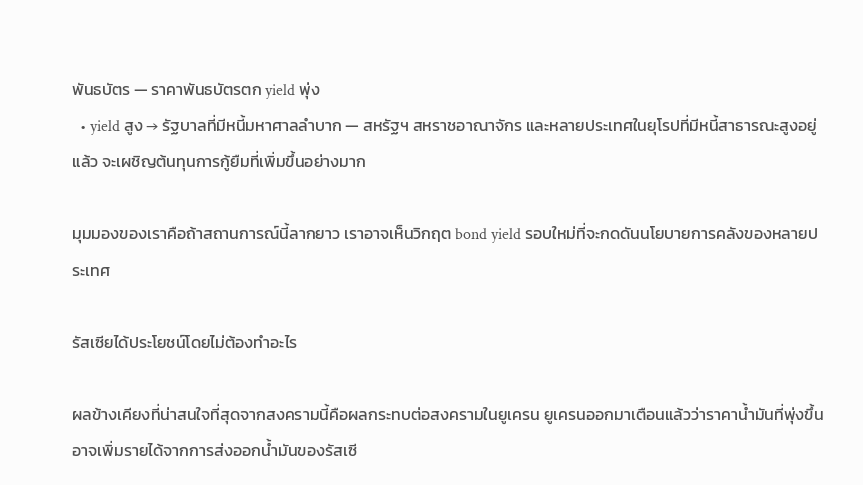พันธบัตร — ราคาพันธบัตรตก yield พุ่ง
  • yield สูง → รัฐบาลที่มีหนี้มหาศาลลำบาก — สหรัฐฯ สหราชอาณาจักร และหลายประเทศในยุโรปที่มีหนี้สาธารณะสูงอยู่แล้ว จะเผชิญต้นทุนการกู้ยืมที่เพิ่มขึ้นอย่างมาก

มุมมองของเราคือถ้าสถานการณ์นี้ลากยาว เราอาจเห็นวิกฤต bond yield รอบใหม่ที่จะกดดันนโยบายการคลังของหลายประเทศ

รัสเซียได้ประโยชน์โดยไม่ต้องทำอะไร

ผลข้างเคียงที่น่าสนใจที่สุดจากสงครามนี้คือผลกระทบต่อสงครามในยูเครน ยูเครนออกมาเตือนแล้วว่าราคาน้ำมันที่พุ่งขึ้นอาจเพิ่มรายได้จากการส่งออกน้ำมันของรัสเซี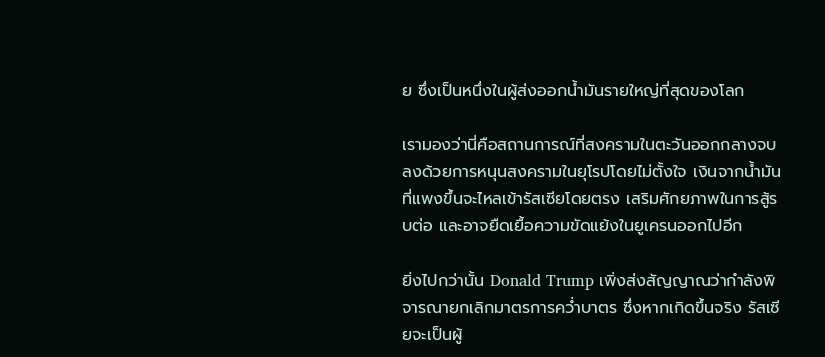ย ซึ่งเป็นหนึ่งในผู้ส่งออกน้ำมันรายใหญ่ที่สุดของโลก

เรามองว่านี่คือสถานการณ์ที่สงครามในตะวันออกกลางจบลงด้วยการหนุนสงครามในยุโรปโดยไม่ตั้งใจ เงินจากน้ำมันที่แพงขึ้นจะไหลเข้ารัสเซียโดยตรง เสริมศักยภาพในการสู้รบต่อ และอาจยืดเยื้อความขัดแย้งในยูเครนออกไปอีก

ยิ่งไปกว่านั้น Donald Trump เพิ่งส่งสัญญาณว่ากำลังพิจารณายกเลิกมาตรการคว่ำบาตร ซึ่งหากเกิดขึ้นจริง รัสเซียจะเป็นผู้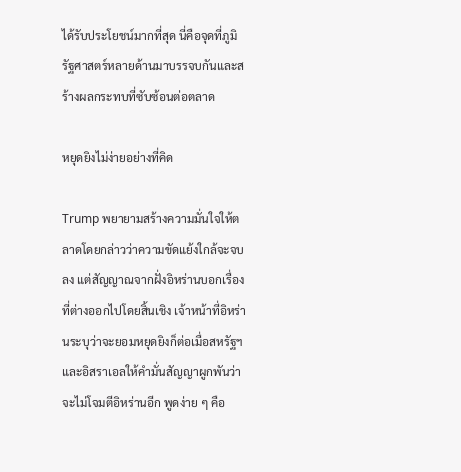ได้รับประโยชน์มากที่สุด นี่คือจุดที่ภูมิรัฐศาสตร์หลายด้านมาบรรจบกันและสร้างผลกระทบที่ซับซ้อนต่อตลาด

หยุดยิงไม่ง่ายอย่างที่คิด

Trump พยายามสร้างความมั่นใจให้ตลาดโดยกล่าวว่าความขัดแย้งใกล้จะจบลง แต่สัญญาณจากฝั่งอิหร่านบอกเรื่องที่ต่างออกไปโดยสิ้นเชิง เจ้าหน้าที่อิหร่านระบุว่าจะยอมหยุดยิงก็ต่อเมื่อสหรัฐฯ และอิสราเอลให้คำมั่นสัญญาผูกพันว่าจะไม่โจมตีอิหร่านอีก พูดง่าย ๆ คือ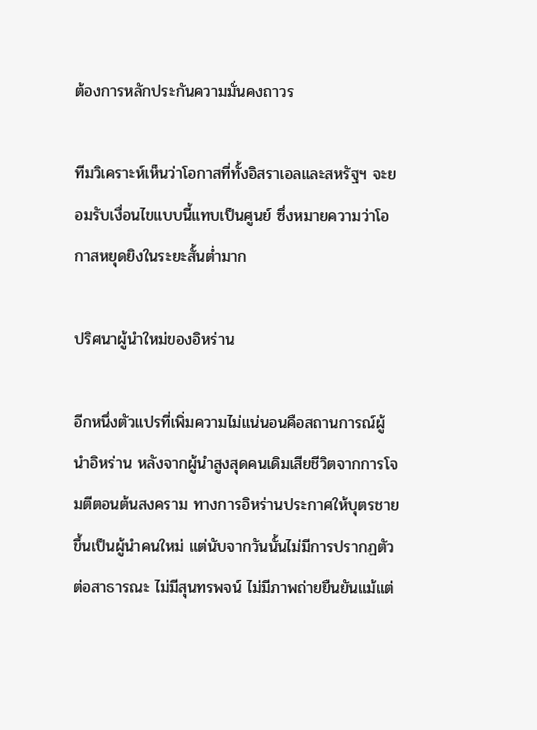ต้องการหลักประกันความมั่นคงถาวร

ทีมวิเคราะห์เห็นว่าโอกาสที่ทั้งอิสราเอลและสหรัฐฯ จะยอมรับเงื่อนไขแบบนี้แทบเป็นศูนย์ ซึ่งหมายความว่าโอกาสหยุดยิงในระยะสั้นต่ำมาก

ปริศนาผู้นำใหม่ของอิหร่าน

อีกหนึ่งตัวแปรที่เพิ่มความไม่แน่นอนคือสถานการณ์ผู้นำอิหร่าน หลังจากผู้นำสูงสุดคนเดิมเสียชีวิตจากการโจมตีตอนต้นสงคราม ทางการอิหร่านประกาศให้บุตรชายขึ้นเป็นผู้นำคนใหม่ แต่นับจากวันนั้นไม่มีการปรากฏตัวต่อสาธารณะ ไม่มีสุนทรพจน์ ไม่มีภาพถ่ายยืนยันแม้แต่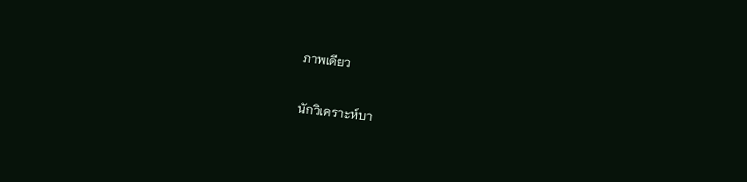ภาพเดียว

นักวิเคราะห์บา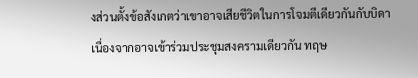งส่วนตั้งข้อสังเกตว่าเขาอาจเสียชีวิตในการโจมตีเดียวกันกับบิดา เนื่องจากอาจเข้าร่วมประชุมสงครามเดียวกัน ทฤษ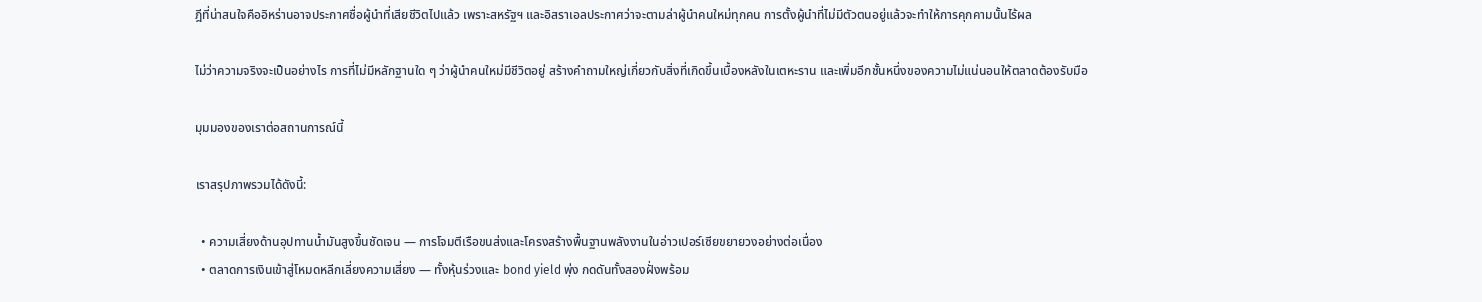ฎีที่น่าสนใจคืออิหร่านอาจประกาศชื่อผู้นำที่เสียชีวิตไปแล้ว เพราะสหรัฐฯ และอิสราเอลประกาศว่าจะตามล่าผู้นำคนใหม่ทุกคน การตั้งผู้นำที่ไม่มีตัวตนอยู่แล้วจะทำให้การคุกคามนั้นไร้ผล

ไม่ว่าความจริงจะเป็นอย่างไร การที่ไม่มีหลักฐานใด ๆ ว่าผู้นำคนใหม่มีชีวิตอยู่ สร้างคำถามใหญ่เกี่ยวกับสิ่งที่เกิดขึ้นเบื้องหลังในเตหะราน และเพิ่มอีกชั้นหนึ่งของความไม่แน่นอนให้ตลาดต้องรับมือ

มุมมองของเราต่อสถานการณ์นี้

เราสรุปภาพรวมได้ดังนี้:

  • ความเสี่ยงด้านอุปทานน้ำมันสูงขึ้นชัดเจน — การโจมตีเรือขนส่งและโครงสร้างพื้นฐานพลังงานในอ่าวเปอร์เซียขยายวงอย่างต่อเนื่อง
  • ตลาดการเงินเข้าสู่โหมดหลีกเลี่ยงความเสี่ยง — ทั้งหุ้นร่วงและ bond yield พุ่ง กดดันทั้งสองฝั่งพร้อม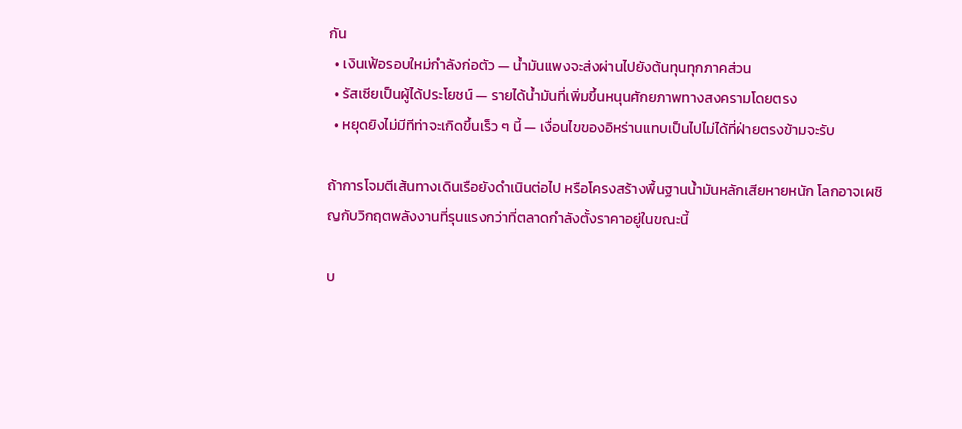กัน
  • เงินเฟ้อรอบใหม่กำลังก่อตัว — น้ำมันแพงจะส่งผ่านไปยังต้นทุนทุกภาคส่วน
  • รัสเซียเป็นผู้ได้ประโยชน์ — รายได้น้ำมันที่เพิ่มขึ้นหนุนศักยภาพทางสงครามโดยตรง
  • หยุดยิงไม่มีทีท่าจะเกิดขึ้นเร็ว ๆ นี้ — เงื่อนไขของอิหร่านแทบเป็นไปไม่ได้ที่ฝ่ายตรงข้ามจะรับ

ถ้าการโจมตีเส้นทางเดินเรือยังดำเนินต่อไป หรือโครงสร้างพื้นฐานน้ำมันหลักเสียหายหนัก โลกอาจเผชิญกับวิกฤตพลังงานที่รุนแรงกว่าที่ตลาดกำลังตั้งราคาอยู่ในขณะนี้

บ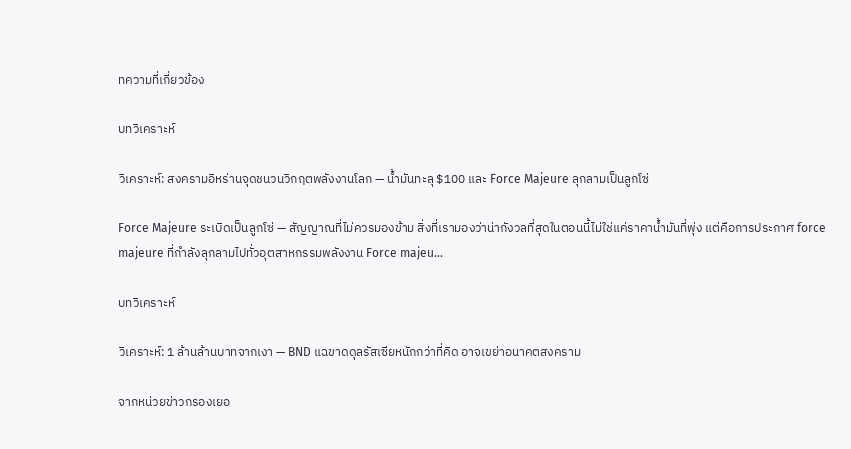ทความที่เกี่ยวข้อง

บทวิเคราะห์

วิเคราะห์: สงครามอิหร่านจุดชนวนวิกฤตพลังงานโลก — น้ำมันทะลุ $100 และ Force Majeure ลุกลามเป็นลูกโซ่

Force Majeure ระเบิดเป็นลูกโซ่ — สัญญาณที่ไม่ควรมองข้าม สิ่งที่เรามองว่าน่ากังวลที่สุดในตอนนี้ไม่ใช่แค่ราคาน้ำมันที่พุ่ง แต่คือการประกาศ force majeure ที่กำลังลุกลามไปทั่วอุตสาหกรรมพลังงาน Force majeu...

บทวิเคราะห์

วิเคราะห์: 1 ล้านล้านบาทจากเงา — BND แฉขาดดุลรัสเซียหนักกว่าที่คิด อาจเขย่าอนาคตสงคราม

จากหน่วยข่าวกรองเยอ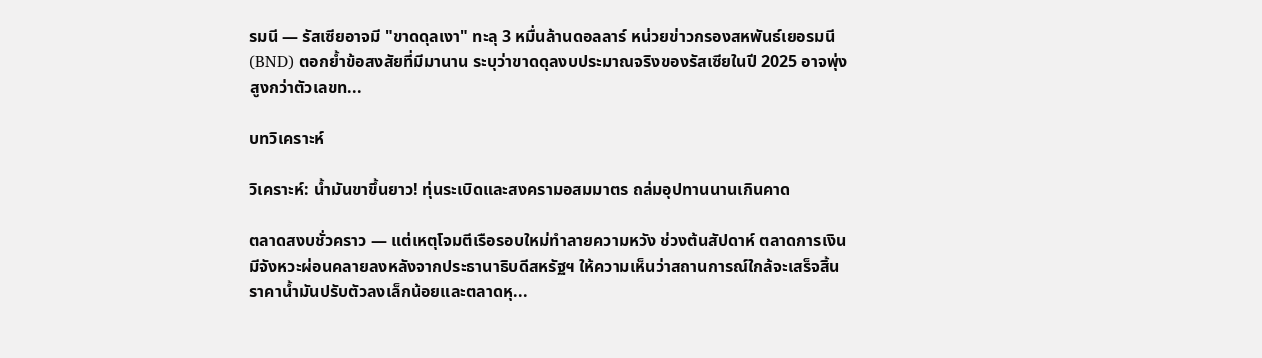รมนี — รัสเซียอาจมี "ขาดดุลเงา" ทะลุ 3 หมื่นล้านดอลลาร์ หน่วยข่าวกรองสหพันธ์เยอรมนี (BND) ตอกย้ำข้อสงสัยที่มีมานาน ระบุว่าขาดดุลงบประมาณจริงของรัสเซียในปี 2025 อาจพุ่งสูงกว่าตัวเลขท...

บทวิเคราะห์

วิเคราะห์: น้ำมันขาขึ้นยาว! ทุ่นระเบิดและสงครามอสมมาตร ถล่มอุปทานนานเกินคาด

ตลาดสงบชั่วคราว — แต่เหตุโจมตีเรือรอบใหม่ทำลายความหวัง ช่วงต้นสัปดาห์ ตลาดการเงินมีจังหวะผ่อนคลายลงหลังจากประธานาธิบดีสหรัฐฯ ให้ความเห็นว่าสถานการณ์ใกล้จะเสร็จสิ้น ราคาน้ำมันปรับตัวลงเล็กน้อยและตลาดหุ...